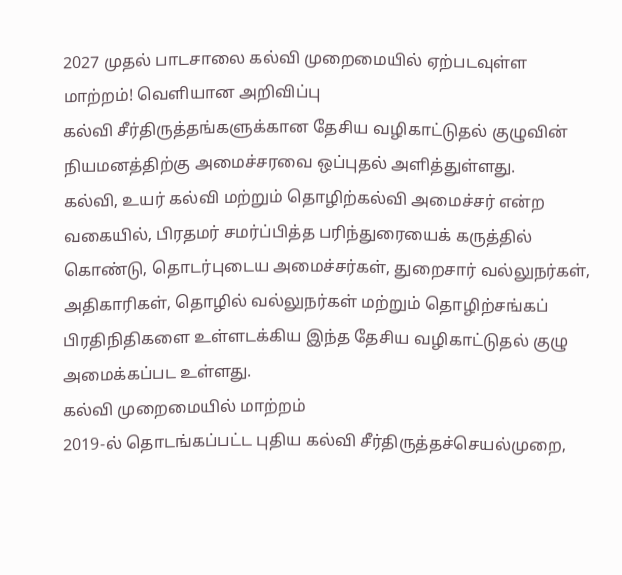2027 முதல் பாடசாலை கல்வி முறைமையில் ஏற்படவுள்ள மாற்றம்! வெளியான அறிவிப்பு
கல்வி சீர்திருத்தங்களுக்கான தேசிய வழிகாட்டுதல் குழுவின் நியமனத்திற்கு அமைச்சரவை ஒப்புதல் அளித்துள்ளது.
கல்வி, உயர் கல்வி மற்றும் தொழிற்கல்வி அமைச்சர் என்ற வகையில், பிரதமர் சமர்ப்பித்த பரிந்துரையைக் கருத்தில் கொண்டு, தொடர்புடைய அமைச்சர்கள், துறைசார் வல்லுநர்கள், அதிகாரிகள், தொழில் வல்லுநர்கள் மற்றும் தொழிற்சங்கப் பிரதிநிதிகளை உள்ளடக்கிய இந்த தேசிய வழிகாட்டுதல் குழு அமைக்கப்பட உள்ளது.
கல்வி முறைமையில் மாற்றம்
2019-ல் தொடங்கப்பட்ட புதிய கல்வி சீர்திருத்தச்செயல்முறை,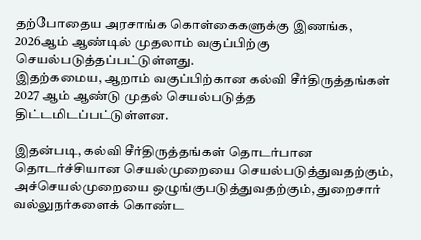தற்போதைய அரசாங்க கொள்கைகளுக்கு இணங்க, 2026ஆம் ஆண்டில் முதலாம் வகுப்பிற்கு செயல்படுத்தப்பட்டுள்ளது.
இதற்கமைய, ஆறாம் வகுப்பிற்கான கல்வி சீர்திருத்தங்கள் 2027 ஆம் ஆண்டு முதல் செயல்படுத்த திட்டமிடப்பட்டுள்ளன.

இதன்படி, கல்வி சீர்திருத்தங்கள் தொடர்பான தொடர்ச்சியான செயல்முறையை செயல்படுத்துவதற்கும், அச்செயல்முறையை ஒழுங்குபடுத்துவதற்கும், துறைசார் வல்லுநர்களைக் கொண்ட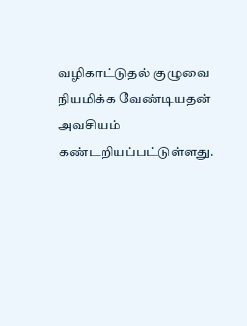வழிகாட்டுதல் குழுவை நியமிக்க வேண்டியதன் அவசியம் கண்டறியப்பட்டுள்ளது.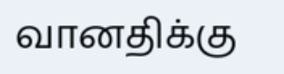வானதிக்கு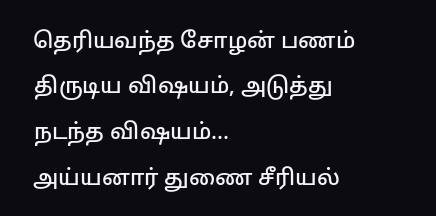தெரியவந்த சோழன் பணம் திருடிய விஷயம், அடுத்து நடந்த விஷயம்... அய்யனார் துணை சீரியல்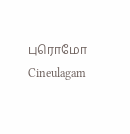புரொமோ Cineulagam